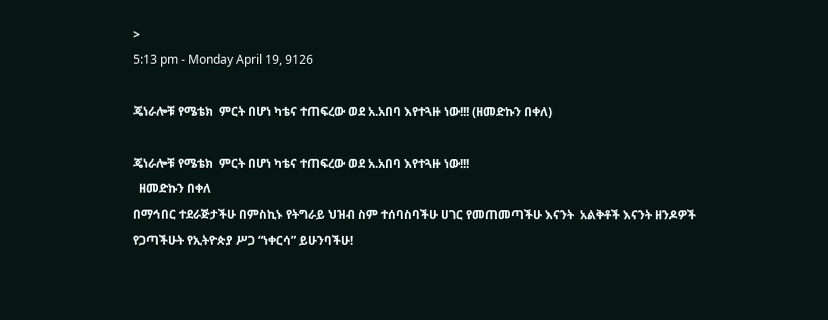>
5:13 pm - Monday April 19, 9126

ጄነራሎቹ የሜቴክ  ምርት በሆነ ካቴና ተጠፍረው ወደ አ.አበባ እየተጓዙ ነው!!! (ዘመድኩን በቀለ)

ጄነራሎቹ የሜቴክ  ምርት በሆነ ካቴና ተጠፍረው ወደ አ.አበባ እየተጓዙ ነው!!!
  ዘመድኩን በቀለ
በማኅበር ተደራጅታችሁ በምስኪኑ የትግራይ ህዝብ ስም ተሰባስባችሁ ሀገር የመጠመጣችሁ እናንት  አልቅቶች እናንት ዘንዶዎች የጋጣችሁት የኢትዮጵያ ሥጋ “ነቀርሳ” ይሁንባችሁ!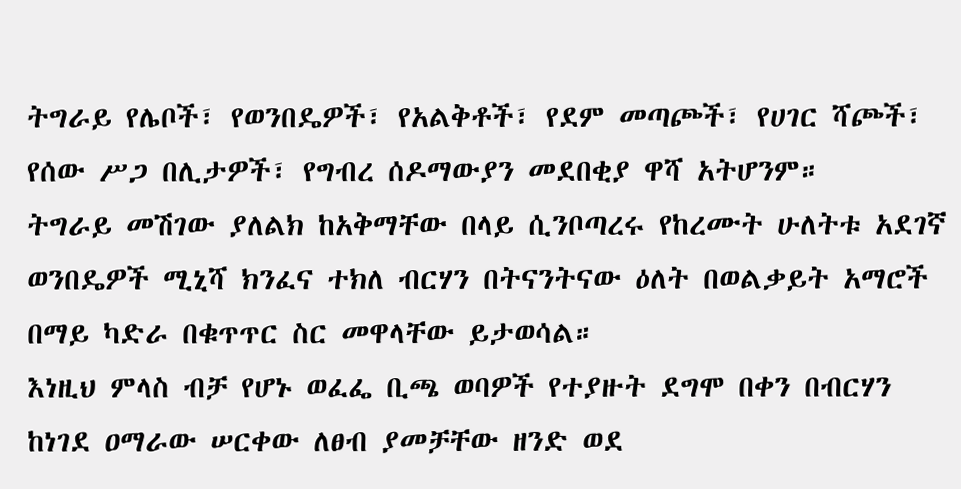ትግራይ የሌቦች፣ የወንበዴዎች፣ የአልቅቶች፣ የደም መጣጮች፣ የሀገር ሻጮች፣ የሰው ሥጋ በሊታዎች፣ የግብረ ሰዶማውያን መደበቂያ ዋሻ አትሆንም።
ትግራይ መሽገው ያለልክ ከአቅማቸው በላይ ሲንቦጣረሩ የከረሙት ሁለትቱ አደገኛ ወንበዴዎች ሚኒሻ ክንፈና ተክለ ብርሃን በትናንትናው ዕለት በወልቃይት አማሮች በማይ ካድራ በቁጥጥር ስር መዋላቸው ይታወሳል።
እነዚህ ምላስ ብቻ የሆኑ ወፈፌ ቢጫ ወባዎች የተያዙት ደግሞ በቀን በብርሃን ከነገደ ዐማራው ሠርቀው ለፀብ ያመቻቸው ዘንድ ወደ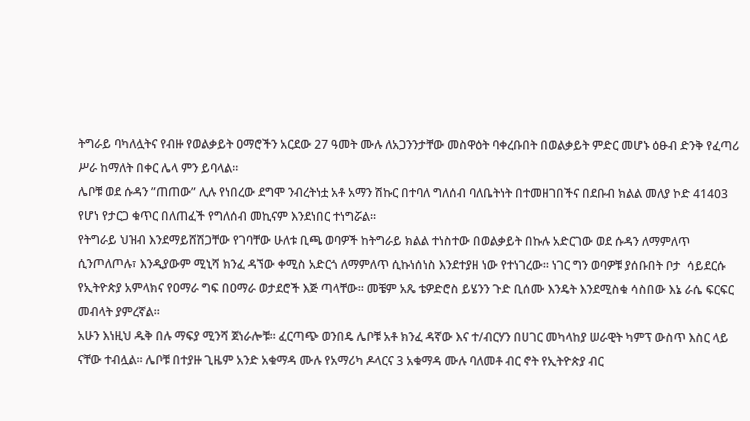ትግራይ ባካለሏትና የብዙ የወልቃይት ዐማሮችን አርደው 27 ዓመት ሙሉ ለአጋንንታቸው መስዋዕት ባቀረቡበት በወልቃይት ምድር መሆኑ ዕፁብ ድንቅ የፈጣሪ ሥራ ከማለት በቀር ሌላ ምን ይባላል።
ሌቦቹ ወደ ሱዳን ”ጠጠው” ሊሉ የነበረው ደግሞ ንብረትነቷ አቶ አማን ሽኩር በተባለ ግለሰብ ባለቤትነት በተመዘገበችና በደቡብ ክልል መለያ ኮድ 41403 የሆነ የታርጋ ቁጥር በለጠፈች የግለሰብ መኪናም እንደነበር ተነግሯል።
የትግራይ ህዝብ እንደማይሸሽጋቸው የገባቸው ሁለቱ ቢጫ ወባዎች ከትግራይ ክልል ተነስተው በወልቃይት በኩሉ አድርገው ወደ ሱዳን ለማምለጥ ሲንጦለጦሉ፣ እንዲያውም ሚኒሻ ክንፈ ዳኘው ቀሚስ አድርጎ ለማምለጥ ሲኩነሰነስ እንደተያዘ ነው የተነገረው። ነገር ግን ወባዎቹ ያሰቡበት ቦታ  ሳይደርሱ የኢትዮጵያ አምላክና የዐማራ ግፍ በዐማራ ወታደሮች እጅ ጣላቸው። መቼም አጼ ቴዎድሮስ ይሄንን ጉድ ቢሰሙ እንዴት እንደሚስቁ ሳስበው እኔ ራሴ ፍርፍር መብላት ያምረኛል።
አሁን እነዚህ ዱቅ በሉ ማፍያ ሚንሻ ጀነራሎቹ። ፈርጣጭ ወንበዴ ሌቦቹ አቶ ክንፈ ዳኛው እና ተ/ብርሃን በሀገር መካላከያ ሠራዊት ካምፕ ውስጥ እስር ላይ ናቸው ተብሏል፡፡ ሌቦቹ በተያዙ ጊዜም አንድ አቁማዳ ሙሉ የአማሪካ ዶላርና 3 አቁማዳ ሙሉ ባለመቶ ብር ኖት የኢትዮጵያ ብር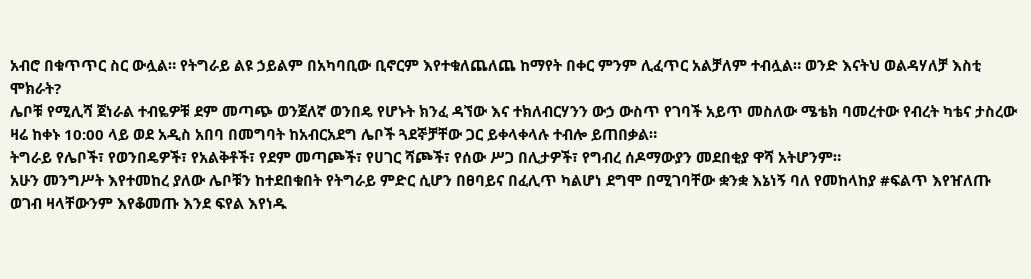አብሮ በቁጥጥር ስር ውሏል። የትግራይ ልዩ ኃይልም በአካባቢው ቢኖርም እየተቁለጨለጨ ከማየት በቀር ምንም ሊፈጥር አልቻለም ተብሏል። ወንድ እናትህ ወልዳሃለቻ እስቲ ሞክራት?
ሌቦቹ የሚሊሻ ጀነራል ተብዬዎቹ ደም መጣጭ ወንጀለኛ ወንበዴ የሆኑት ክንፈ ዳኘው እና ተክለብርሃንን ውኃ ውስጥ የገባች አይጥ መስለው ሜቴክ ባመረተው የብረት ካቴና ታስረው ዛሬ ከቀኑ 10:00 ላይ ወደ አዲስ አበባ በመግባት ከአብርአደግ ሌቦች ጓደኞቻቸው ጋር ይቀላቀላሉ ተብሎ ይጠበቃል።
ትግራይ የሌቦች፣ የወንበዴዎች፣ የአልቅቶች፣ የደም መጣጮች፣ የሀገር ሻጮች፣ የሰው ሥጋ በሊታዎች፣ የግብረ ሰዶማውያን መደበቂያ ዋሻ አትሆንም።
አሁን መንግሥት እየተመከረ ያለው ሌቦቹን ከተደበቁበት የትግራይ ምድር ሲሆን በፀባይና በፈሊጥ ካልሆነ ደግሞ በሚገባቸው ቋንቋ እኔነኝ ባለ የመከላከያ #ፍልጥ እየዠለጡ ወገብ ዛላቸውንም እየቆመጡ እንደ ፍየል እየነዱ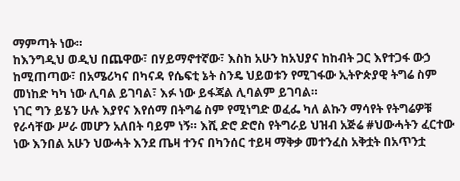ማምጣት ነው።
ከእንግዲህ ወዲህ በጨዋው፣ በሃይማኖተኛው፣ እስከ አሁን ከአህያና ከከብት ጋር እየተጋፋ ውኃ ከሚጠጣው፣ በአሜሪካና በካናዳ የሴፍቲ ኔት ስንዴ ህይወቱን የሚገፋው ኢትዮጵያዊ ትግሬ ስም መነከድ ካካ ነው ሊባል ይገባል፣ እፉ ነው ይፋጃል ሊባልም ይገባል።
ነገር ግን ይሄን ሁሉ እያየና እየሰማ በትግሬ ስም የሚነግድ ወፈፌ ካለ ልኩን ማሳየት የትግሬዎቹ የራሳቸው ሥራ መሆን አለበት ባይም ነኝ። እሺ ድሮ ድሮስ የትግራይ ህዝብ አጅሬ #ህውሓትን ፈርተው ነው እንበል አሁን ህውሓት እንደ ጤዛ ተንና በካንሰር ተይዛ ማቅቃ መተንፈስ አቅቷት በአጥንቷ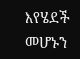እየሄደች መሆኑን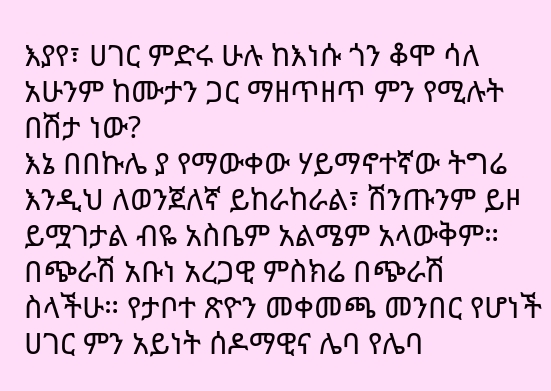እያየ፣ ሀገር ምድሩ ሁሉ ከእነሱ ጎን ቆሞ ሳለ አሁንም ከሙታን ጋር ማዘጥዘጥ ምን የሚሉት በሽታ ነው?
እኔ በበኩሌ ያ የማውቀው ሃይማኖተኛው ትግሬ እንዲህ ለወንጀለኛ ይከራከራል፣ ሽንጡንም ይዞ ይሟገታል ብዬ አስቤም አልሜም አላውቅም። በጭራሽ አቡነ አረጋዊ ምስክሬ በጭራሽ ስላችሁ። የታቦተ ጽዮን መቀመጫ መንበር የሆነች ሀገር ምን አይነት ሰዶማዊና ሌባ የሌባ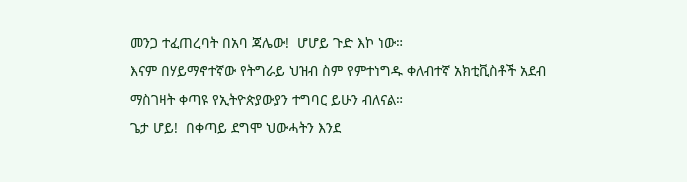መንጋ ተፈጠረባት በአባ ጃሌው!  ሆሆይ ጉድ እኮ ነው።
እናም በሃይማኖተኛው የትግራይ ህዝብ ስም የምተነግዱ ቀለብተኛ አክቲቪስቶች አደብ ማስገዛት ቀጣዩ የኢትዮጵያውያን ተግባር ይሁን ብለናል።
ጌታ ሆይ!  በቀጣይ ደግሞ ህውሓትን እንደ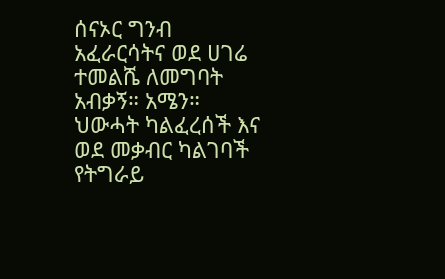ሰናኦር ግንብ አፈራርሳትና ወደ ሀገሬ ተመልሼ ለመግባት አብቃኝ። አሜን።
ህውሓት ካልፈረሰች እና ወደ መቃብር ካልገባች የትግራይ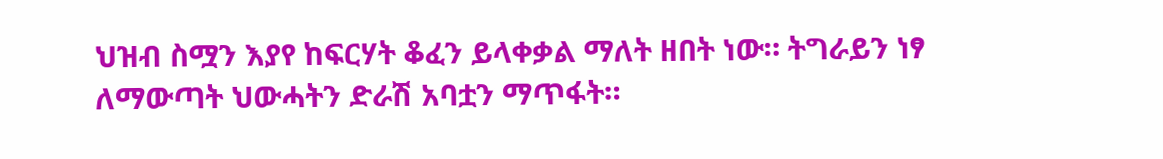ህዝብ ስሟን እያየ ከፍርሃት ቆፈን ይላቀቃል ማለት ዘበት ነው። ትግራይን ነፃ ለማውጣት ህውሓትን ድራሽ አባቷን ማጥፋት።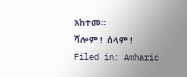አከተመ።
ሻሎም !  ሰላም !
Filed in: Amharic